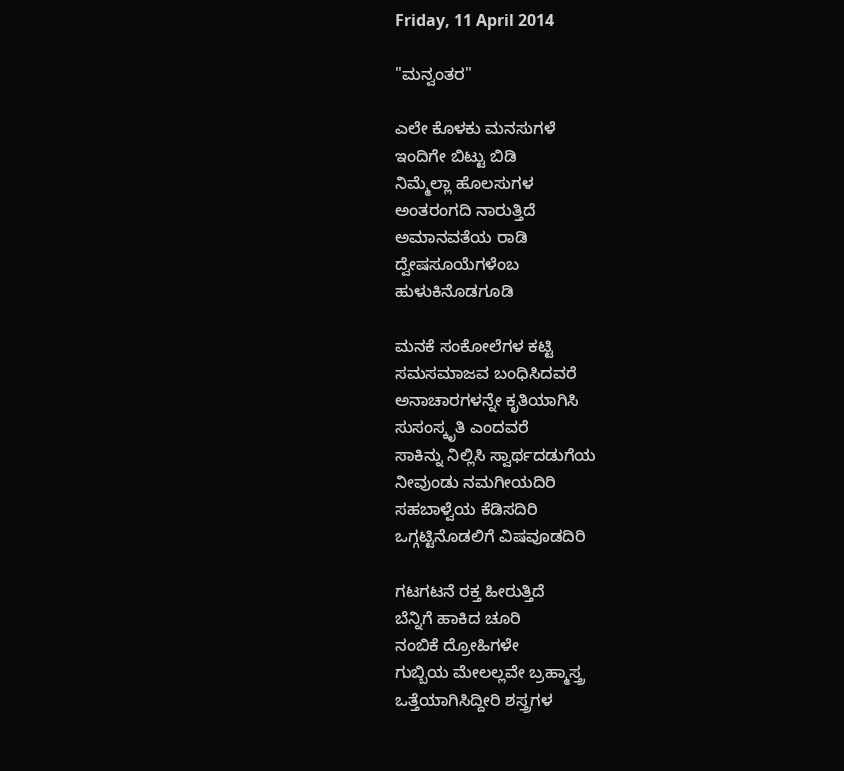Friday, 11 April 2014

"ಮನ್ವಂತರ"

ಎಲೇ ಕೊಳಕು ಮನಸುಗಳೆ
ಇಂದಿಗೇ ಬಿಟ್ಟು ಬಿಡಿ
ನಿಮ್ಮೆಲ್ಲಾ ಹೊಲಸುಗಳ
ಅಂತರಂಗದಿ ನಾರುತ್ತಿದೆ
ಅಮಾನವತೆಯ ರಾಡಿ
ದ್ವೇಷಸೂಯೆಗಳೆಂಬ
ಹುಳುಕಿನೊಡಗೂಡಿ

ಮನಕೆ ಸಂಕೋಲೆಗಳ ಕಟ್ಟಿ
ಸಮಸಮಾಜವ ಬಂಧಿಸಿದವರೆ
ಅನಾಚಾರಗಳನ್ನೇ ಕೃತಿಯಾಗಿಸಿ
ಸುಸಂಸ್ಕೃತಿ ಎಂದವರೆ
ಸಾಕಿನ್ನು ನಿಲ್ಲಿಸಿ ಸ್ವಾರ್ಥದಡುಗೆಯ
ನೀವುಂಡು ನಮಗೀಯದಿರಿ
ಸಹಬಾಳ್ವೆಯ ಕೆಡಿಸದಿರಿ
ಒಗ್ಗಟ್ಟಿನೊಡಲಿಗೆ ವಿಷವೂಡದಿರಿ

ಗಟಗಟನೆ ರಕ್ತ ಹೀರುತ್ತಿದೆ
ಬೆನ್ನಿಗೆ ಹಾಕಿದ ಚೂರಿ
ನಂಬಿಕೆ ದ್ರೋಹಿಗಳೇ
ಗುಬ್ಬಿಯ ಮೇಲಲ್ಲವೇ ಬ್ರಹ್ಮಾಸ್ತ್ರ
ಒತ್ತೆಯಾಗಿಸಿದ್ದೀರಿ ಶಸ್ತ್ರಗಳ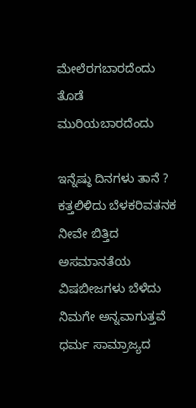ಮೇಲೆರಗಬಾರದೆಂದು
ತೊಡೆ ಮುರಿಯಬಾರದೆಂದು

ಇನ್ನೆಷ್ಠು ದಿನಗಳು ತಾನೆ ?
ಕತ್ತಲಿಳಿದು ಬೆಳಕರಿವತನಕ
ನೀವೇ ಬಿತ್ತಿದ ಅಸಮಾನತೆಯ
ವಿಷಬೀಜಗಳು ಬೆಳೆದು
ನಿಮಗೇ ಅನ್ನವಾಗುತ್ತವೆ
ಧರ್ಮ ಸಾಮ್ರಾಜ್ಯದ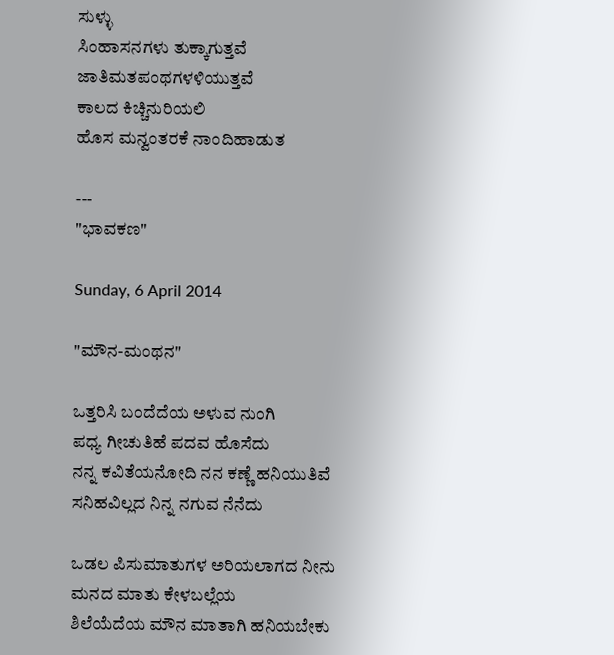ಸುಳ್ಳು
ಸಿಂಹಾಸನಗಳು ತುಕ್ಕಾಗುತ್ತವೆ
ಜಾತಿಮತಪಂಥಗಳಳಿಯುತ್ತವೆ
ಕಾಲದ ಕಿಚ್ಚಿನುರಿಯಲಿ
ಹೊಸ ಮನ್ವಂತರಕೆ ನಾಂದಿಹಾಡುತ

---
"ಭಾವಕಣ"

Sunday, 6 April 2014

"ಮೌನ-ಮಂಥನ"

ಒತ್ತರಿಸಿ ಬಂದೆದೆಯ ಅಳುವ ನುಂಗಿ
ಪಧ್ಯ ಗೀಚುತಿಹೆ ಪದವ ಹೊಸೆದು
ನನ್ನ ಕವಿತೆಯನೋದಿ ನನ ಕಣ್ಣೆ ಹನಿಯುತಿವೆ
ಸನಿಹವಿಲ್ಲದ ನಿನ್ನ ನಗುವ ನೆನೆದು

ಒಡಲ ಪಿಸುಮಾತುಗಳ ಅರಿಯಲಾಗದ ನೀನು
ಮನದ ಮಾತು ಕೇಳಬಲ್ಲೆಯ
ಶಿಲೆಯೆದೆಯ ಮೌನ ಮಾತಾಗಿ ಹನಿಯಬೇಕು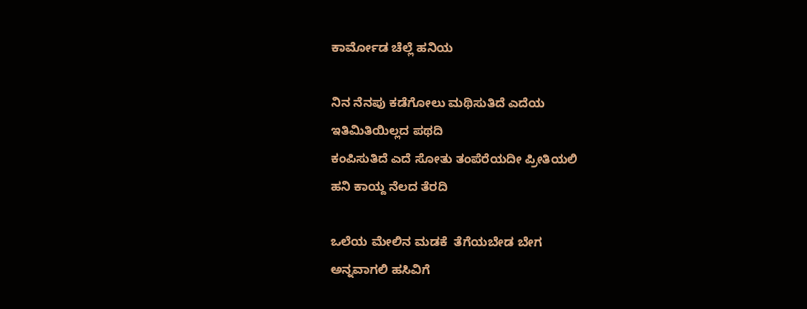ಕಾರ್ಮೋಡ ಚೆಲ್ಲೆ ಹನಿಯ

ನಿನ ನೆನಪು ಕಡೆಗೋಲು ಮಥಿಸುತಿದೆ ಎದೆಯ
ಇತಿಮಿತಿಯಿಲ್ಲದ ಪಥದಿ
ಕಂಪಿಸುತಿದೆ ಎದೆ ಸೋತು ತಂಪೆರೆಯದೀ ಪ್ರೀತಿಯಲಿ
ಹನಿ ಕಾಯ್ದ ನೆಲದ ತೆರದಿ

ಒಲೆಯ ಮೇಲಿನ ಮಡಕೆ  ತೆಗೆಯಬೇಡ ಬೇಗ
ಅನ್ನವಾಗಲಿ ಹಸಿವಿಗೆ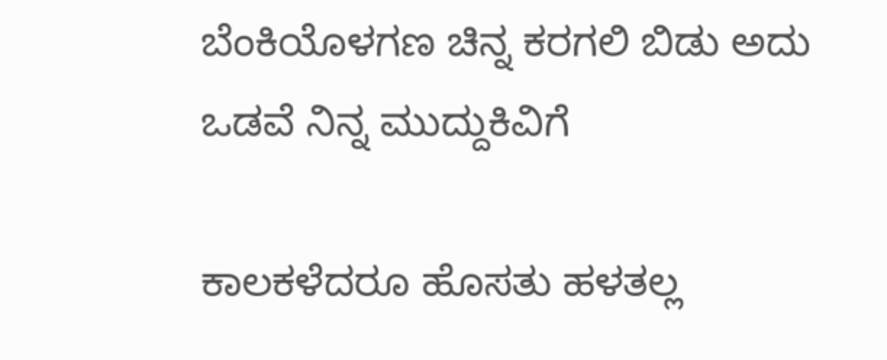ಬೆಂಕಿಯೊಳಗಣ ಚಿನ್ನ ಕರಗಲಿ ಬಿಡು ಅದು
ಒಡವೆ ನಿನ್ನ ಮುದ್ದುಕಿವಿಗೆ

ಕಾಲಕಳೆದರೂ ಹೊಸತು ಹಳತಲ್ಲ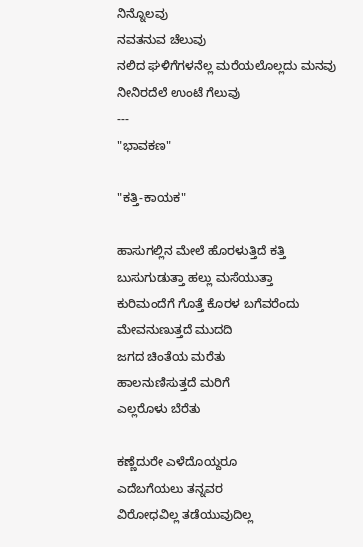ನಿನ್ನೊಲವು
ನವತನುವ ಚೆಲುವು
ನಲಿದ ಘಳಿಗೆಗಳನೆಲ್ಲ ಮರೆಯಲೊಲ್ಲದು ಮನವು
ನೀನಿರದೆಲೆ ಉಂಟೆ ಗೆಲುವು
---
"ಭಾವಕಣ"

"ಕತ್ತಿ-ಕಾಯಕ"

ಹಾಸುಗಲ್ಲಿನ ಮೇಲೆ ಹೊರಳುತ್ತಿದೆ ಕತ್ತಿ
ಬುಸುಗುಡುತ್ತಾ ಹಲ್ಲು ಮಸೆಯುತ್ತಾ
ಕುರಿಮಂದೆಗೆ ಗೊತ್ತೆ ಕೊರಳ ಬಗೆವರೆಂದು
ಮೇವನುಣುತ್ತದೆ ಮುದದಿ
ಜಗದ ಚಿಂತೆಯ ಮರೆತು
ಹಾಲನುಣಿಸುತ್ತದೆ ಮರಿಗೆ
ಎಲ್ಲರೊಳು ಬೆರೆತು

ಕಣ್ಣೆದುರೇ ಎಳೆದೊಯ್ದರೂ
ಎದೆಬಗೆಯಲು ತನ್ನವರ
ವಿರೋಧವಿಲ್ಲ ತಡೆಯುವುದಿಲ್ಲ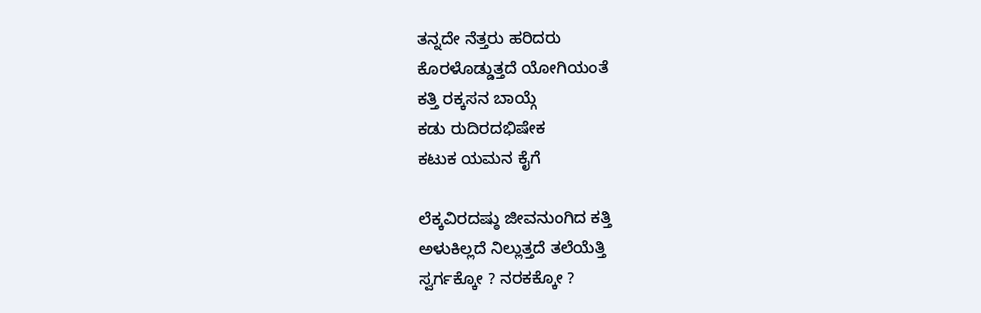ತನ್ನದೇ ನೆತ್ತರು ಹರಿದರು
ಕೊರಳೊಡ್ಡುತ್ತದೆ ಯೋಗಿಯಂತೆ
ಕತ್ತಿ ರಕ್ಕಸನ ಬಾಯ್ಗೆ
ಕಡು ರುದಿರದಭಿಷೇಕ
ಕಟುಕ ಯಮನ ಕೈಗೆ

ಲೆಕ್ಕವಿರದಷ್ಠು ಜೀವನುಂಗಿದ ಕತ್ತಿ
ಅಳುಕಿಲ್ಲದೆ ನಿಲ್ಲುತ್ತದೆ ತಲೆಯೆತ್ತಿ
ಸ್ವರ್ಗಕ್ಕೋ ? ನರಕಕ್ಕೋ ?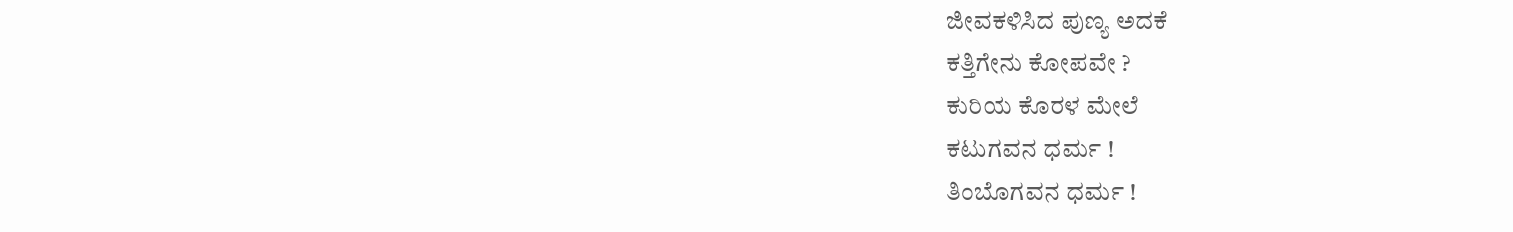ಜೀವಕಳಿಸಿದ ಪುಣ್ಯ ಅದಕೆ
ಕತ್ತಿಗೇನು ಕೋಪವೇ ?
ಕುರಿಯ ಕೊರಳ ಮೇಲೆ
ಕಟುಗವನ ಧರ್ಮ !
ತಿಂಬೊಗವನ ಧರ್ಮ !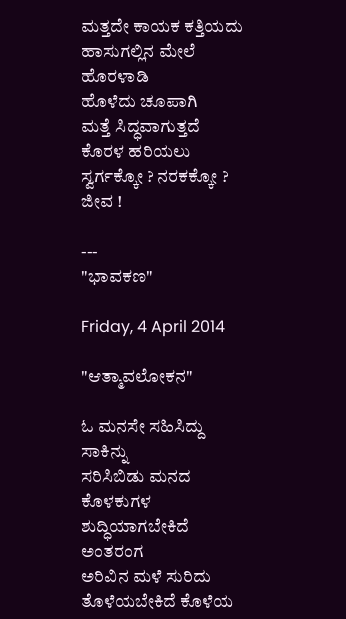ಮತ್ತದೇ ಕಾಯಕ ಕತ್ತಿಯದು
ಹಾಸುಗಲ್ಲಿನ ಮೇಲೆ ಹೊರಳಾಡಿ
ಹೊಳೆದು ಚೂಪಾಗಿ
ಮತ್ತೆ ಸಿದ್ಧವಾಗುತ್ತದೆ
ಕೊರಳ ಹರಿಯಲು
ಸ್ವರ್ಗಕ್ಕೋ ? ನರಕಕ್ಕೋ ? ಜೀವ !

---
"ಭಾವಕಣ"

Friday, 4 April 2014

"ಆತ್ಮಾವಲೋಕನ"

ಓ ಮನಸೇ ಸಹಿಸಿದ್ದು ಸಾಕಿನ್ನು
ಸರಿಸಿಬಿಡು ಮನದ ಕೊಳಕುಗಳ
ಶುದ್ಧಿಯಾಗಬೇಕಿದೆ ಅಂತರಂಗ
ಅರಿವಿನ ಮಳೆ ಸುರಿದು
ತೊಳೆಯಬೇಕಿದೆ ಕೊಳೆಯ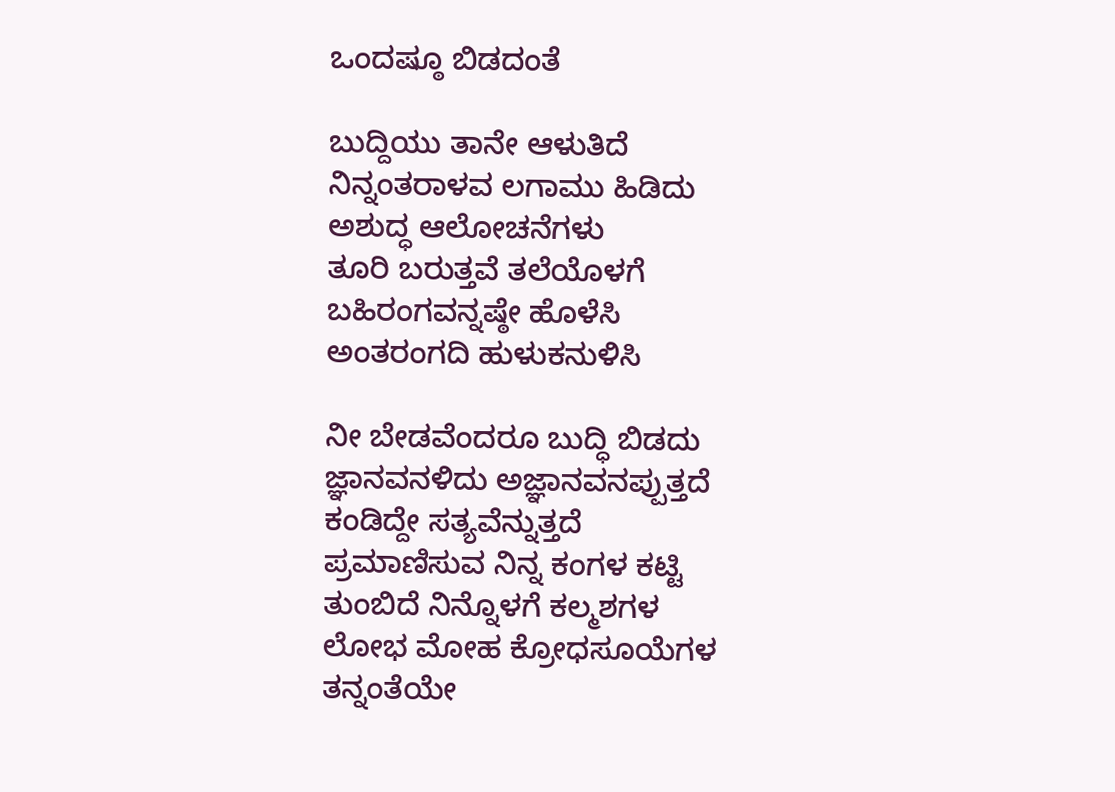ಒಂದಷ್ಠೂ ಬಿಡದಂತೆ

ಬುದ್ದಿಯು ತಾನೇ ಆಳುತಿದೆ
ನಿನ್ನಂತರಾಳವ ಲಗಾಮು ಹಿಡಿದು
ಅಶುದ್ಧ ಆಲೋಚನೆಗಳು
ತೂರಿ ಬರುತ್ತವೆ ತಲೆಯೊಳಗೆ
ಬಹಿರಂಗವನ್ನಷ್ಠೇ ಹೊಳೆಸಿ
ಅಂತರಂಗದಿ ಹುಳುಕನುಳಿಸಿ

ನೀ ಬೇಡವೆಂದರೂ ಬುದ್ಧಿ ಬಿಡದು
ಜ್ಞಾನವನಳಿದು ಅಜ್ಞಾನವನಪ್ಪುತ್ತದೆ
ಕಂಡಿದ್ದೇ ಸತ್ಯವೆನ್ನುತ್ತದೆ
ಪ್ರಮಾಣಿಸುವ ನಿನ್ನ ಕಂಗಳ ಕಟ್ಟಿ
ತುಂಬಿದೆ ನಿನ್ನೊಳಗೆ ಕಲ್ಮಶಗಳ
ಲೋಭ ಮೋಹ ಕ್ರೋಧಸೂಯೆಗಳ
ತನ್ನಂತೆಯೇ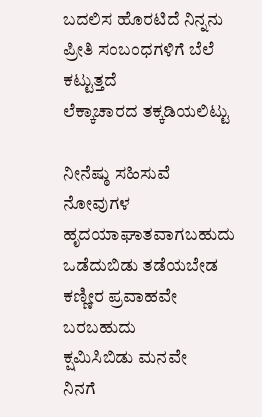ಬದಲಿಸ ಹೊರಟಿದೆ ನಿನ್ನನು
ಪ್ರೀತಿ ಸಂಬಂಧಗಳಿಗೆ ಬೆಲೆ ಕಟ್ಟುತ್ತದೆ
ಲೆಕ್ಕಾಚಾರದ ತಕ್ಕಡಿಯಲಿಟ್ಟು

ನೀನೆಷ್ಠು ಸಹಿಸುವೆ ನೋವುಗಳ
ಹೃದಯಾಘಾತವಾಗಬಹುದು
ಒಡೆದುಬಿಡು ತಡೆಯಬೇಡ
ಕಣ್ಣೀರ ಪ್ರವಾಹವೇ ಬರಬಹುದು
ಕ್ಷಮಿಸಿಬಿಡು ಮನವೇ
ನಿನಗೆ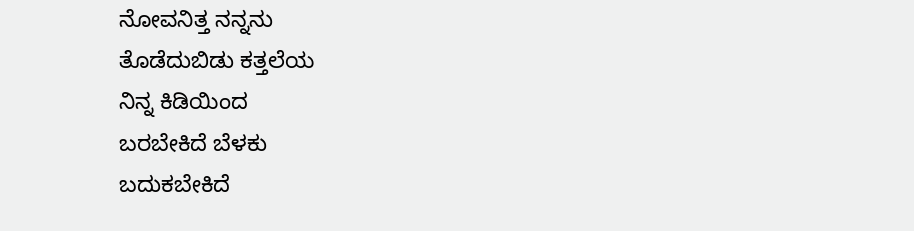ನೋವನಿತ್ತ ನನ್ನನು
ತೊಡೆದುಬಿಡು ಕತ್ತಲೆಯ
ನಿನ್ನ ಕಿಡಿಯಿಂದ
ಬರಬೇಕಿದೆ ಬೆಳಕು
ಬದುಕಬೇಕಿದೆ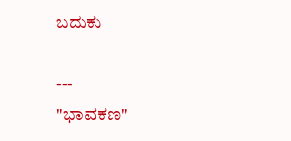ಬದುಕು

---
"ಭಾವಕಣ"